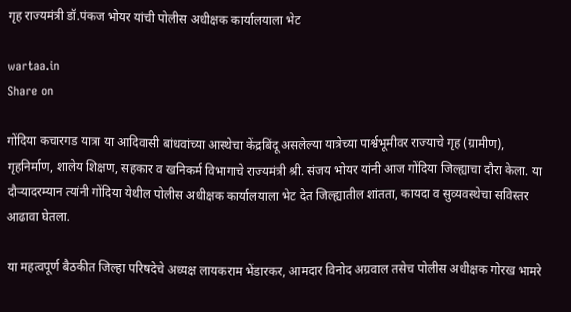गृह राज्यमंत्री डॉ.पंकज भोयर यांची पोलीस अधीक्षक कार्यालयाला भेट

wartaa.in
Share on

गोंदिया कचारगड यात्रा या आदिवासी बांधवांच्या आस्थेचा केंद्रबिंदू असलेल्या यात्रेच्या पार्श्वभूमीवर राज्याचे गृह (ग्रामीण), गृहनिर्माण, शालेय शिक्षण, सहकार व खनिकर्म विभागाचे राज्यमंत्री श्री. संजय भोयर यांनी आज गोंदिया जिल्ह्याचा दौरा केला. या दौऱ्यादरम्यान त्यांनी गोंदिया येथील पोलीस अधीक्षक कार्यालयाला भेट देत जिल्ह्यातील शांतता, कायदा व सुव्यवस्थेचा सविस्तर आढावा घेतला.

या महत्वपूर्ण बैठकीत जिल्हा परिषदेचे अध्यक्ष लायकराम भेंडारकर, आमदार विनोद अग्रवाल तसेच पोलीस अधीक्षक गोरख भामरे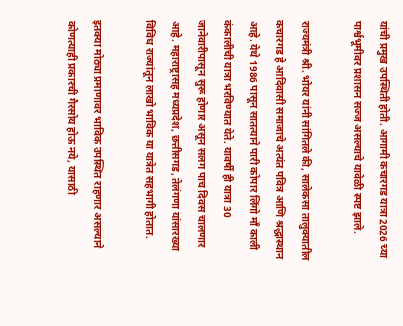यांची प्रमुख उपस्थिती होती. आगामी कचारगड यात्रा 2026 च्या पार्श्वभूमीवर प्रशासन सज्ज असल्याचे यावेळी स्पष्ट झाले.

राज्यमंत्री श्री. भोयर यांनी सांगितले की, सालेकसा तालुक्यातील कचारगड हे आदिवासी समाजाचे अत्यंत पवित्र आणि श्रद्धास्थान आहे. येथे 1986 पासून सातत्याने पारी कोपार लिंगो माँ काली कंकालीची यात्रा भरविण्यात येते. यावर्षी ही यात्रा 30 जानेवारीपासून सुरू होणार असून सलग पाच दिवस चालणार आहे. महाराष्ट्रासह मध्यप्रदेश, छत्तीसगड, तेलंगणा यांसारख्या विविध राज्यांतून लाखो भाविक या यात्रेत सहभागी होतात.

इतक्या मोठ्या प्रमाणावर भाविक उपस्थित राहणार असल्याने कोणत्याही प्रकारची गैरसोय होऊ नये, यासाठी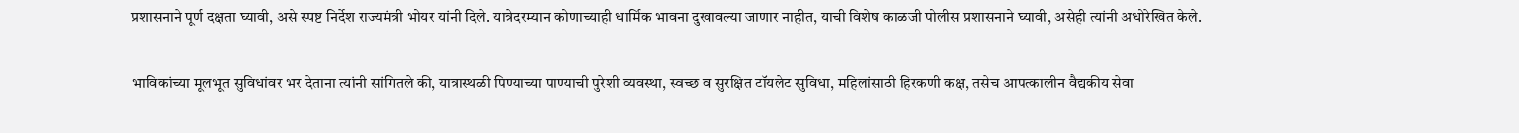प्रशासनाने पूर्ण दक्षता घ्यावी, असे स्पष्ट निर्देश राज्यमंत्री भोयर यांनी दिले. यात्रेदरम्यान कोणाच्याही धार्मिक भावना दुखावल्या जाणार नाहीत, याची विशेष काळजी पोलीस प्रशासनाने घ्यावी, असेही त्यांनी अधोरेखित केले.

भाविकांच्या मूलभूत सुविधांवर भर देताना त्यांनी सांगितले की, यात्रास्थळी पिण्याच्या पाण्याची पुरेशी व्यवस्था, स्वच्छ व सुरक्षित टॉयलेट सुविधा, महिलांसाठी हिरकणी कक्ष, तसेच आपत्कालीन वैद्यकीय सेवा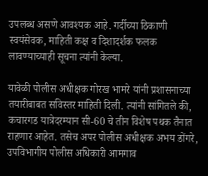उपलब्ध असणे आवश्यक आहे. गर्दीच्या ठिकाणी स्वयंसेवक, माहिती कक्ष व दिशादर्शक फलक लावण्याच्याही सूचना त्यांनी केल्या.

यावेळी पोलीस अधीक्षक गोरख भामरे यांनी प्रशासनाच्या तयारीबाबत सविस्तर माहिती दिली. त्यांनी सांगितले की, कचारगड यात्रेदरम्यान सी-60 चे तीन विशेष पथक तैनात राहणार आहेत. तसेच अपर पोलीस अधीक्षक अभय डोंगरे, उपविभागीय पोलीस अधिकारी आमगाव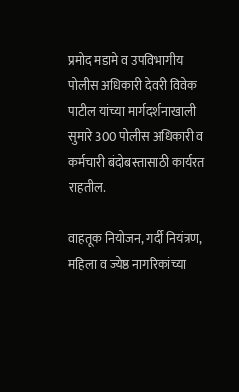प्रमोद मडामे व उपविभागीय पोलीस अधिकारी देवरी विवेक पाटील यांच्या मार्गदर्शनाखाली सुमारे 300 पोलीस अधिकारी व कर्मचारी बंदोबस्तासाठी कार्यरत राहतील.

वाहतूक नियोजन, गर्दी नियंत्रण, महिला व ज्येष्ठ नागरिकांच्या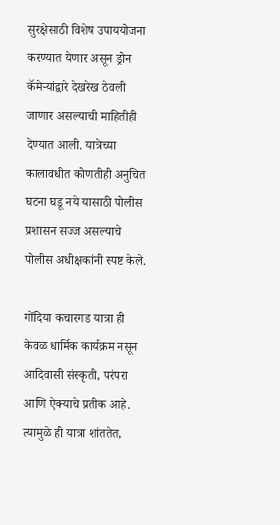सुरक्षेसाठी विशेष उपाययोजना करण्यात येणार असून ड्रोन कॅमेऱ्यांद्वारे देखरेख ठेवली जाणार असल्याची माहितीही देण्यात आली. यात्रेच्या कालावधीत कोणतीही अनुचित घटना घडू नये यासाठी पोलीस प्रशासन सज्ज असल्याचे पोलीस अधीक्षकांनी स्पष्ट केले.

गोंदिया कचारगड यात्रा ही केवळ धार्मिक कार्यक्रम नसून आदिवासी संस्कृती, परंपरा आणि ऐक्याचे प्रतीक आहे. त्यामुळे ही यात्रा शांततेत,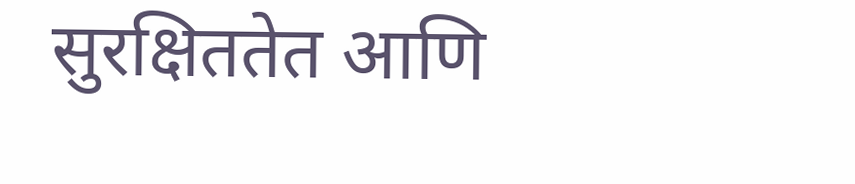सुरक्षिततेत आणि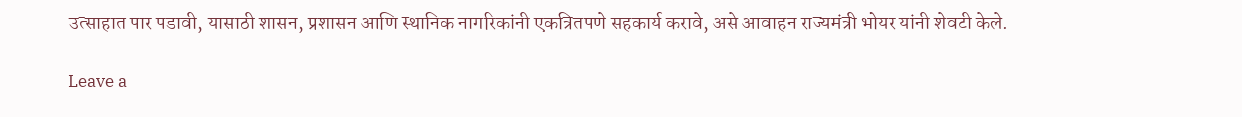उत्साहात पार पडावी, यासाठी शासन, प्रशासन आणि स्थानिक नागरिकांनी एकत्रितपणे सहकार्य करावे, असे आवाहन राज्यमंत्री भोयर यांनी शेवटी केले.

Leave a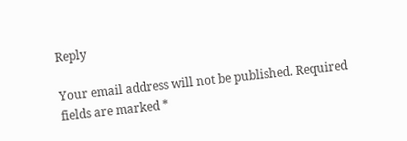Reply

Your email address will not be published. Required fields are marked *